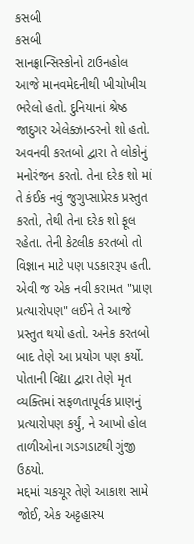કસબી
કસબી
સાનફ્રાન્સિસ્કોનો ટાઉનહોલ આજે માનવમેદનીથી ખીચોખીચ ભરેલો હતો. દુનિયાનાં શ્રેષ્ઠ જાદુગર એલેક્ઝાન્ડરનો શો હતો. અવનવી કરતબો દ્વારા તે લોકોનું મનોરંજન કરતો. તેના દરેક શો માં તે કંઈક નવું જુગુપ્સાપ્રેરક પ્રસ્તુત કરતો, તેથી તેના દરેક શો ફૂલ રહેતા. તેની કેટલીક કરતબો તો વિજ્ઞાન માટે પણ પડકારરૂપ હતી. એવી જ એક નવી કરામત "પ્રાણ પ્રત્યારોપણ" લઈને તે આજે પ્રસ્તુત થયો હતો. અનેક કરતબો બાદ તેણે આ પ્રયોગ પણ કર્યો. પોતાની વિદ્યા દ્વારા તેણે મૃત વ્યક્તિમાં સફળતાપૂર્વક પ્રાણનું પ્રત્યારોપણ કર્યું, ને આખો હોલ તાળીઓના ગડગડાટથી ગુંજી ઉઠયો.
મદ્દમાં ચકચૂર તેણે આકાશ સામે જોઈ, એક અટ્ટહાસ્ય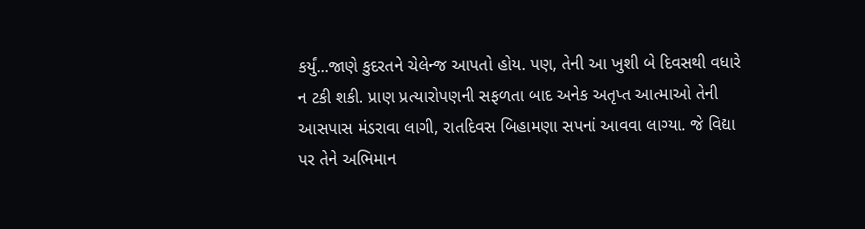કર્યું...જાણે કુદરતને ચેલેન્જ આપતો હોય. પણ, તેની આ ખુશી બે દિવસથી વધારે ન ટકી શકી. પ્રાણ પ્રત્યારોપણની સફળતા બાદ અનેક અતૃપ્ત આત્માઓ તેની આસપાસ મંડરાવા લાગી, રાતદિવસ બિહામણા સપનાં આવવા લાગ્યા. જે વિદ્યા પર તેને અભિમાન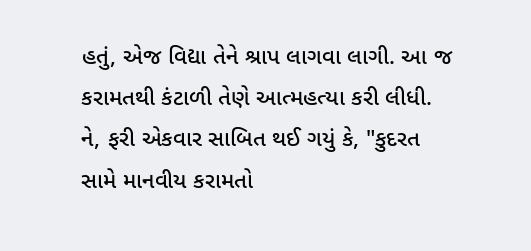હતું, એજ વિદ્યા તેને શ્રાપ લાગવા લાગી. આ જ કરામતથી કંટાળી તેણે આત્મહત્યા કરી લીધી.
ને, ફરી એકવાર સાબિત થઈ ગયું કે, "કુદરત સામે માનવીય કરામતો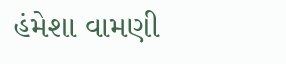હંમેશા વામણી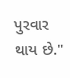પુરવાર થાય છે."